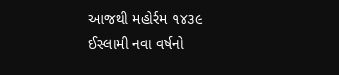આજથી મહોર્રમ ૧૪૩૯ ઈસ્લામી નવા વર્ષનો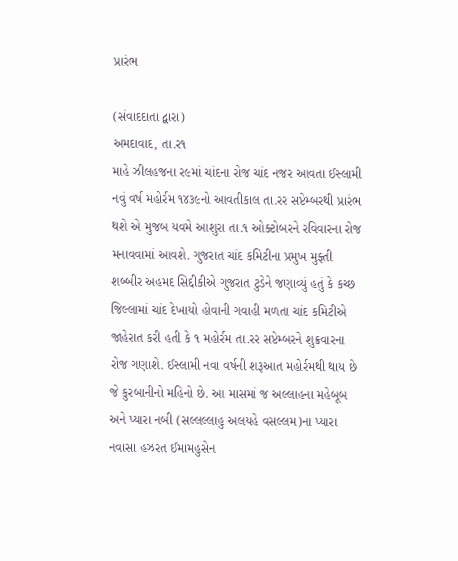પ્રારંભ

(સંવાદદાતા દ્વારા)
અમદાવાદ, તા.ર૧
માહે ઝીલહજના ર૯માં ચાંદના રોજ ચાંદ નજર આવતા ઈસ્લામી નવું વર્ષ મહોર્રમ ૧૪૩૯નો આવતીકાલ તા.રર સપ્ટેમ્બરથી પ્રારંભ થશે એ મુજબ યવમે આશુરા તા.૧ ઓક્ટોબરને રવિવારના રોજ મનાવવામાં આવશે. ગુજરાત ચાંદ કમિટીના પ્રમુખ મુફ્તી શબ્બીર અહમદ સિદ્દીકીએ ગુજરાત ટુડેને જણાવ્યું હતું કે કચ્છ જિલ્લામાં ચાંદ દેખાયો હોવાની ગવાહી મળતા ચાંદ કમિટીએ જાહેરાત કરી હતી કે ૧ મહોર્રમ તા.રર સપ્ટેમ્બરને શુક્રવારના રોજ ગણાશે. ઈસ્લામી નવા વર્ષની શરૂઆત મહોર્રમથી થાય છે જે કુરબાનીનો મહિનો છે. આ માસમાં જ અલ્લાહના મહેબૂબ અને પ્યારા નબી (સલ્લલ્લાહુ અલયહે વસલ્લમ)ના પ્યારા નવાસા હઝરત ઈમામહુસેન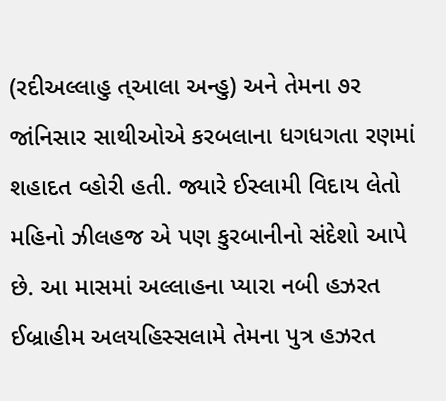(રદીઅલ્લાહુ ત્આલા અન્હુ) અને તેમના ૭ર જાંનિસાર સાથીઓએ કરબલાના ધગધગતા રણમાં શહાદત વ્હોરી હતી. જ્યારે ઈસ્લામી વિદાય લેતો મહિનો ઝીલહજ એ પણ કુરબાનીનો સંદેશો આપે છે. આ માસમાં અલ્લાહના પ્યારા નબી હઝરત ઈબ્રાહીમ અલયહિસ્સલામે તેમના પુત્ર હઝરત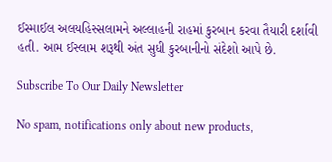ઈસ્માઈલ અલયહિસ્સલામને અલ્લાહની રાહમાં કુરબાન કરવા તૈયારી દર્શાવી હતી. આમ ઈસ્લામ શરૂથી અંત સુધી કુરબાનીનો સંદેશો આપે છે.

Subscribe To Our Daily Newsletter

No spam, notifications only about new products,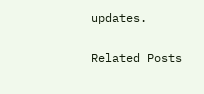updates.

Related Posts